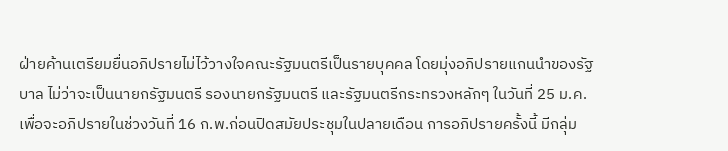ฝ่ายค้านเตรียมยื่นอภิปรายไม่ไว้วางใจคณะรัฐมนตรีเป็นรายบุคคล โดยมุ่งอภิปรายแกนนำของรัฐบาล ไม่ว่าจะเป็นนายกรัฐมนตรี รองนายกรัฐมนตรี และรัฐมนตรีกระทรวงหลักๆ ในวันที่ 25 ม.ค. เพื่อจะอภิปรายในช่วงวันที่ 16 ก.พ.ก่อนปิดสมัยประชุมในปลายเดือน การอภิปรายครั้งนี้ มีกลุ่ม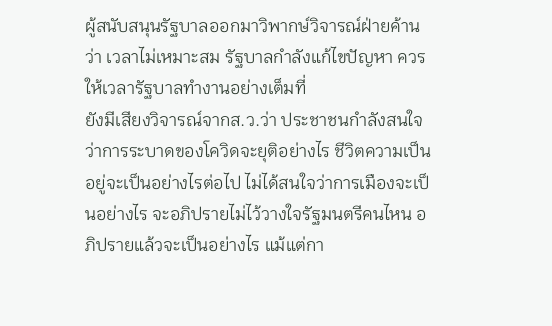ผู้สนับสนุนรัฐบาลออกมาวิพากษ์วิจารณ์ฝ่ายค้านว่า เวลาไม่เหมาะสม รัฐบาลกำลังแก้ไขปัญหา ควรให้เวลารัฐบาลทำงานอย่างเต็มที่
ยังมีเสียงวิจารณ์จากส.ว.ว่า ประชาชนกำลังสนใจว่าการระบาดของโควิดจะยุติอย่างไร ชีวิตความเป็นอยู่จะเป็นอย่างไรต่อไป ไม่ได้สนใจว่าการเมืองจะเป็นอย่างไร จะอภิปรายไม่ไว้วางใจรัฐมนตรีคนไหน อภิปรายแล้วจะเป็นอย่างไร แม้แต่กา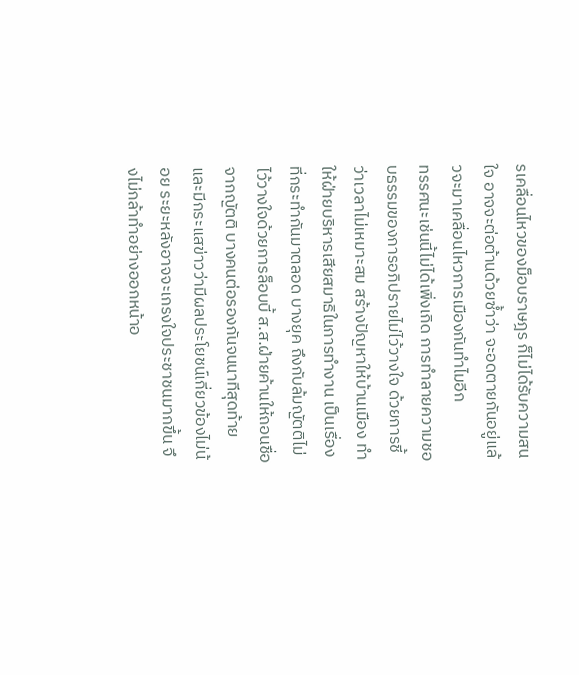รเคลื่อนไหวของม็อบราษฎร ก็ไม่ได้รับความสนใจ อาจจะต่อต้านด้วยซ้ำว่า จะอดตายกันอยู่แล้วจะมาเคลื่อนไหวการเมืองกันทำไมอีก
ทรรศนะเช่นนี้ไม่ได้เพิ่งเกิด การทำลายความชอบธรรมของการอภิปรายไม่ไว้วางใจ ด้วยการชี้ว่าเวลาไม่เหมาะสม สร้างปัญหาให้บ้านเมือง ทำให้ฝ่ายบริหารเสียสมาธิในการทำงาน เป็นเรื่องที่กระทำกันมาตลอด บางยุค ถึงกับล้มญัตติไม่ไว้วางใจด้วยการล็อบบี้ ส.ส.ฝ่ายค้านให้ถอนชื่อจากญัตติ บางคนต่อรองกันจนนาทีสุดท้าย และมีกระแสข่าวว่ามีผลประโยชน์เกี่ยวข้องไม่น้อย ระยะหลังอาจจะเกรงใจประชาชนมากขึ้น จึงไม่กล้าทำอย่างออกหน้าอ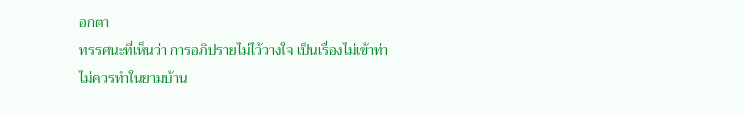อกตา
ทรรศนะที่เห็นว่า การอภิปรายไม่ไว้วางใจ เป็นเรื่องไม่เข้าท่า ไม่ควรทำในยามบ้าน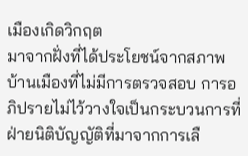เมืองเกิดวิกฤต
มาจากฝั่งที่ได้ประโยชน์จากสภาพบ้านเมืองที่ไม่มีการตรวจสอบ การอภิปรายไม่ไว้วางใจเป็นกระบวนการที่ฝ่ายนิติบัญญัติที่มาจากการเลื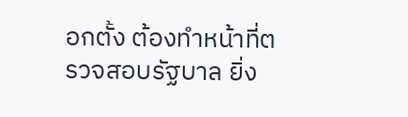อกตั้ง ต้องทำหน้าที่ตรวจสอบรัฐบาล ยิ่ง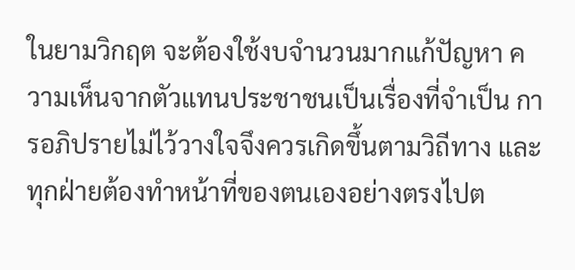ในยามวิกฤต จะต้องใช้งบจำนวนมากแก้ปัญหา ความเห็นจากตัวแทนประชาชนเป็นเรื่องที่จำเป็น การอภิปรายไม่ไว้วางใจจึงควรเกิดขึ้นตามวิถีทาง และทุกฝ่ายต้องทำหน้าที่ของตนเองอย่างตรงไปต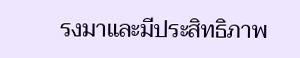รงมาและมีประสิทธิภาพ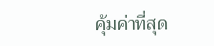คุ้มค่าที่สุด